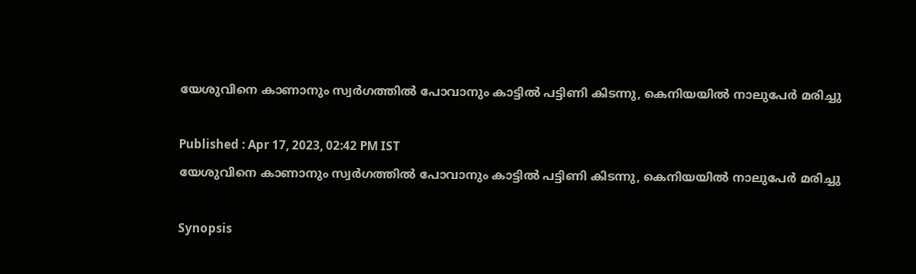യേശുവിനെ കാണാനും സ്വർഗത്തിൽ പോവാനും കാട്ടിൽ പട്ടിണി കിടന്നു, കെനിയയിൽ നാലുപേർ മരിച്ചു

Published : Apr 17, 2023, 02:42 PM IST
യേശുവിനെ കാണാനും സ്വർഗത്തിൽ പോവാനും കാട്ടിൽ പട്ടിണി കിടന്നു, കെനിയയിൽ നാലുപേർ മരിച്ചു

Synopsis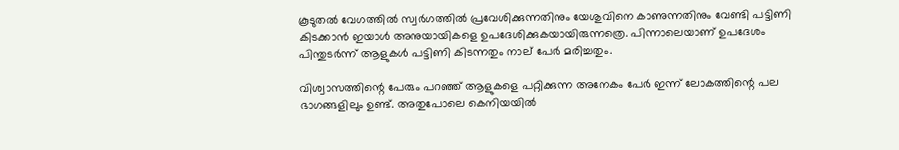കൂടുതൽ വേഗത്തിൽ സ്വർഗത്തിൽ പ്രവേശിക്കുന്നതിനും യേശുവിനെ കാണുന്നതിനും വേണ്ടി പട്ടിണി കിടക്കാൻ ഇയാൾ അനുയായികളെ ഉപദേശിക്കുകയായിരുന്നത്രെ. പിന്നാലെയാണ് ഉപദേശം പിന്തുടർന്ന് ആളുകൾ പട്ടിണി കി‌ടന്നതും നാല് പേർ മരിച്ചതും.

വിശ്വാസത്തിന്റെ പേരും പറഞ്ഞ് ആളുകളെ പറ്റിക്കുന്ന അനേകം പേർ ഇന്ന് ലോകത്തിന്റെ പല ഭാഗങ്ങളിലും ഉണ്ട്. അതുപോലെ കെനിയയിൽ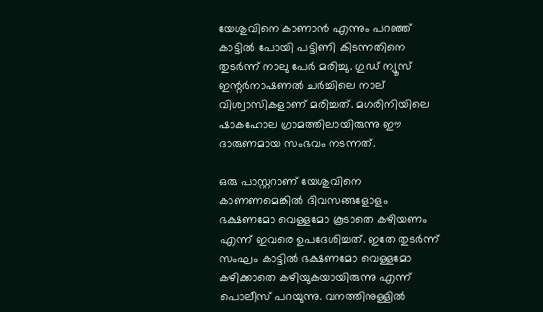യേശുവിനെ കാണാൻ എന്നും പറഞ്ഞ് കാട്ടിൽ പോയി പട്ടിണി കിടന്നതിനെ തുടർന്ന് നാലു പേർ മരിച്ചു. ഗുഡ് ന്യൂസ് ഇന്റർനാഷണൽ ചർച്ചിലെ നാല് വിശ്വാസികളാണ് മരിച്ചത്. മഗരിനിയിലെ ഷാകഹോല ഗ്രാമത്തിലായിരുന്നു ഈ ദാരുണമായ സംഭവം നടന്നത്.

ഒരു പാസ്റ്ററാണ് യേശുവിനെ കാണണമെങ്കിൽ ദിവസങ്ങളോളം ഭക്ഷണമോ വെള്ളമോ കൂടാതെ കഴിയണം എന്ന് ഇവരെ ഉപദേശിച്ചത്. ഇതേ തുടർന്ന് സംഘം കാട്ടിൽ ഭക്ഷണമോ വെള്ളമോ കഴിക്കാതെ കഴിയുകയായിരുന്നു എന്ന് പൊലീസ് പറയുന്നു. വനത്തിനുള്ളിൽ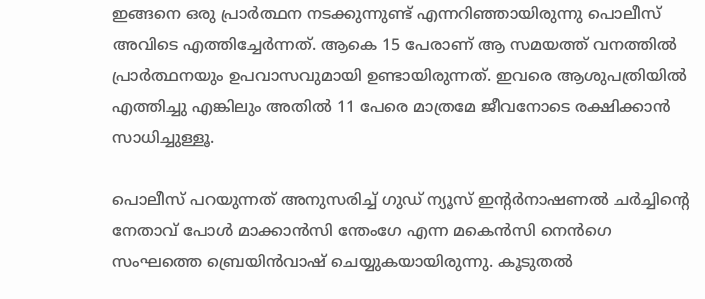ഇങ്ങനെ ഒരു പ്രാർത്ഥന നടക്കുന്നുണ്ട് എന്നറിഞ്ഞായിരുന്നു പൊലീസ് അവിടെ എത്തിച്ചേർന്നത്. ആകെ 15 പേരാണ് ആ സമയത്ത് വനത്തിൽ പ്രാർത്ഥനയും ഉപവാസവുമായി ഉണ്ടായിരുന്നത്. ഇവരെ ആശുപത്രിയിൽ എത്തിച്ചു എങ്കിലും അതിൽ 11 പേരെ മാത്രമേ ജീവനോടെ രക്ഷിക്കാൻ സാധിച്ചുള്ളൂ.

പൊലീസ് പറയുന്നത് അനുസരിച്ച് ഗുഡ് ന്യൂസ് ഇന്റർനാഷണൽ ചർച്ചിന്റെ നേതാവ് പോൾ മാക്കാൻസി ന്തേംഗേ എന്ന മകെൻസി നെൻഗെ സംഘത്തെ ബ്രെയിൻവാഷ് ചെയ്യുകയായിരുന്നു. കൂടുതൽ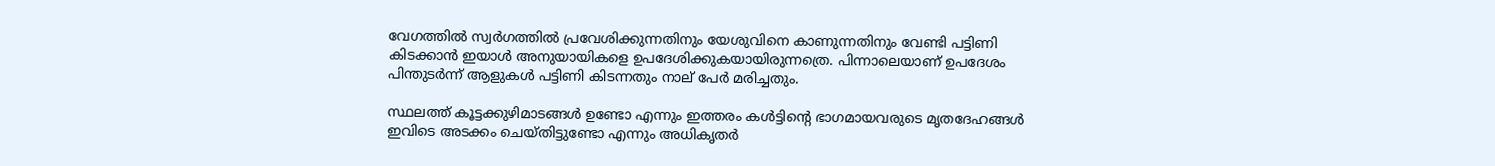വേഗത്തിൽ സ്വർഗത്തിൽ പ്രവേശിക്കുന്നതിനും യേശുവിനെ കാണുന്നതിനും വേണ്ടി പട്ടിണി കിടക്കാൻ ഇയാൾ അനുയായികളെ ഉപദേശിക്കുകയായിരുന്നത്രെ. പിന്നാലെയാണ് ഉപദേശം പിന്തുടർന്ന് ആളുകൾ പട്ടിണി കി‌ടന്നതും നാല് പേർ മരിച്ചതും.

സ്ഥലത്ത് കൂട്ടക്കുഴിമാടങ്ങൾ ഉണ്ടോ എന്നും ഇത്തരം കൾട്ടിന്റെ ഭാഗമായവരുടെ മൃതദേഹങ്ങൾ ഇവിടെ അടക്കം ചെയ്തിട്ടുണ്ടോ എന്നും അധികൃതർ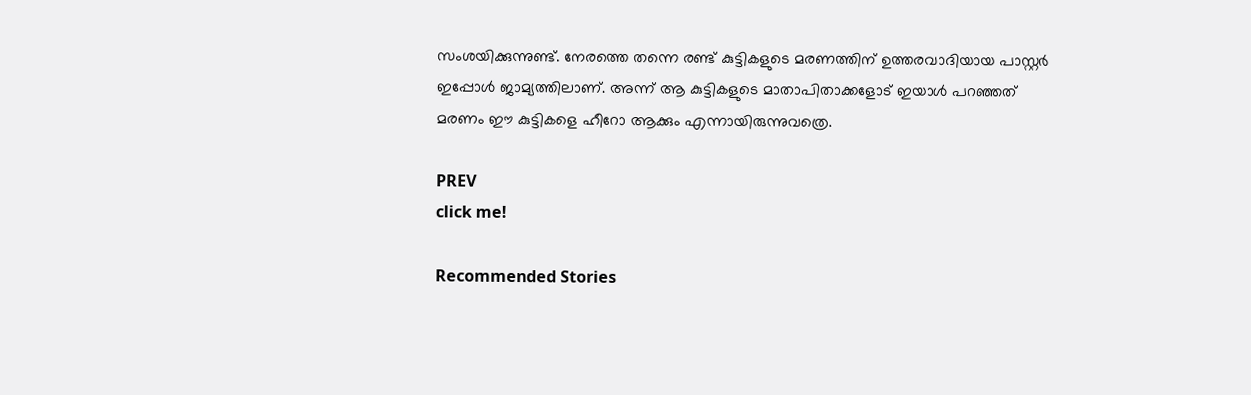സംശയിക്കുന്നുണ്ട്. നേരത്തെ തന്നെ രണ്ട് കുട്ടികളുടെ മരണത്തിന് ഉത്തരവാദിയായ പാസ്റ്റർ ഇപ്പോൾ ജാമ്യത്തിലാണ്. അന്ന് ആ കുട്ടികളുടെ മാതാപിതാക്കളോട് ഇയാൾ പറഞ്ഞത് മരണം ഈ കുട്ടികളെ ഹീറോ ആക്കും എന്നായിരുന്നുവത്രെ.

PREV
click me!

Recommended Stories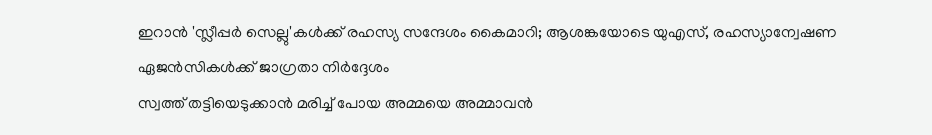ഇറാൻ 'സ്ലീപ്പർ സെല്ലു'കൾക്ക് രഹസ്യ സന്ദേശം കൈമാറി; ആശങ്കയോടെ യുഎസ്, രഹസ്യാന്വേഷണ ഏജൻസികൾക്ക് ജാഗ്രതാ നിർദ്ദേശം
സ്വത്ത് തട്ടിയെടുക്കാൻ മരിച്ച് പോയ അമ്മയെ അമ്മാവൻ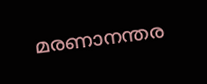മരണാനന്തര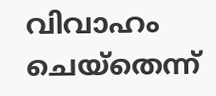വിവാഹം ചെയ്തെന്ന്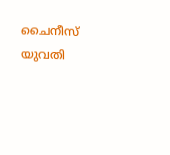ചൈനീസ് യുവതി